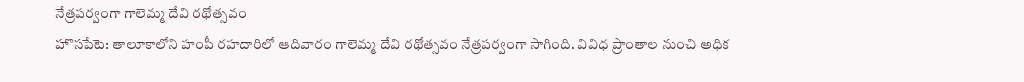నేత్రపర్వంగా గాలెమ్మ దేవి రథోత్సవం
హొసపేటె: తాలూకాలోని హంపీ రహదారిలో ఆదివారం గాలెమ్మ దేవి రథోత్సవం నేత్రపర్వంగా సాగింది. వివిధ ప్రాంతాల నుంచి అధిక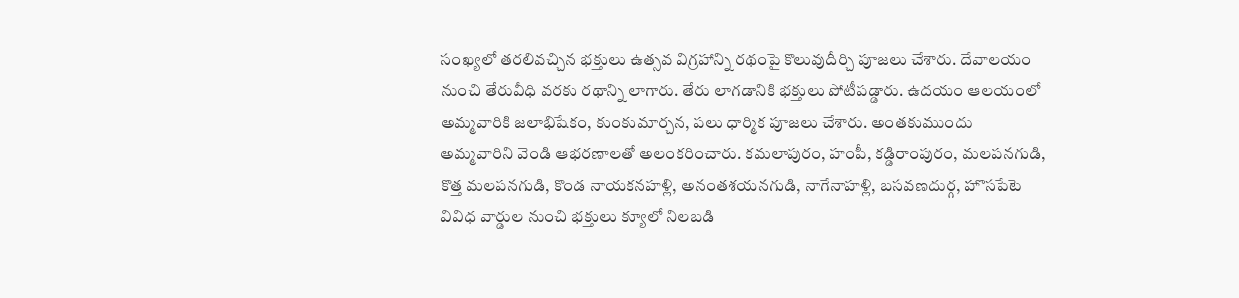సంఖ్యలో తరలివచ్చిన భక్తులు ఉత్సవ విగ్రహాన్ని రథంపై కొలువుదీర్చి పూజలు చేశారు. దేవాలయం నుంచి తేరువీధి వరకు రథాన్ని లాగారు. తేరు లాగడానికి భక్తులు పోటీపడ్డారు. ఉదయం ఆలయంలో అమ్మవారికి జలాభిషేకం, కుంకుమార్చన, పలు ధార్మిక పూజలు చేశారు. అంతకుముందు అమ్మవారిని వెండి ఆభరణాలతో అలంకరించారు. కమలాపురం, హంపీ, కడ్డిరాంపురం, మలపనగుడి, కొత్త మలపనగుడి, కొండ నాయకనహళ్లి, అనంతశయనగుడి, నాగేనాహళ్లి, బసవణదుర్గ, హొసపేటె వివిధ వార్డుల నుంచి భక్తులు క్యూలో నిలబడి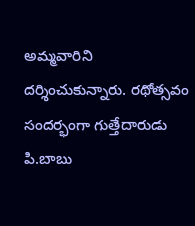అమ్మవారిని దర్శించుకున్నారు. రథోత్సవం సందర్భంగా గుత్తేదారుడు పి.బాబు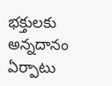భక్తులకు అన్నదానం ఏర్పాటు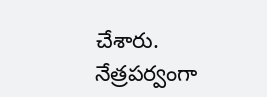చేశారు.
నేత్రపర్వంగా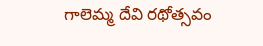గాలెమ్మ దేవి రథోత్సవం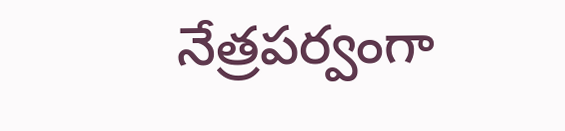నేత్రపర్వంగా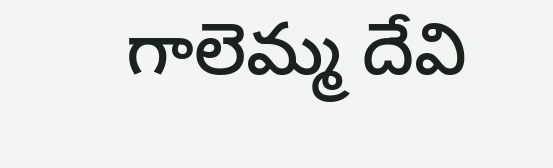గాలెమ్మ దేవి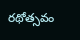రథోత్సవం